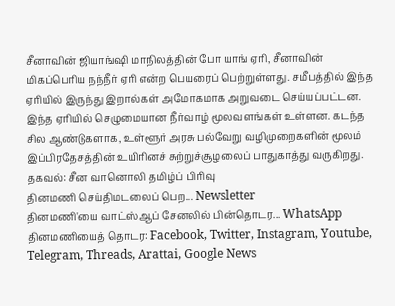சீனாவின் ஜியாங்ஷி மாநிலத்தின் போ யாங் ஏரி, சீனாவின் மிகப்பெரிய நந்நீர் ஏரி என்ற பெயரைப் பெற்றுள்ளது. சமீபத்தில் இந்த ஏரியில் இருந்து இறால்கள் அமோகமாக அறுவடை செய்யப்பட்டன.
இந்த ஏரியில் செழுமையான நீர்வாழ் மூலவளங்கள் உள்ளன. கடந்த சில ஆண்டுகளாக, உள்ளூர் அரசு பல்வேறு வழிமுறைகளின் மூலம் இப்பிரதேசத்தின் உயிரினச் சுற்றுச்சூழலைப் பாதுகாத்து வருகிறது.
தகவல்: சீன வானொலி தமிழ்ப் பிரிவு
தினமணி செய்திமடலைப் பெற... Newsletter
தினமணி'யை வாட்ஸ்ஆப் சேனலில் பின்தொடர... WhatsApp
தினமணியைத் தொடர: Facebook, Twitter, Instagram, Youtube, Telegram, Threads, Arattai, Google News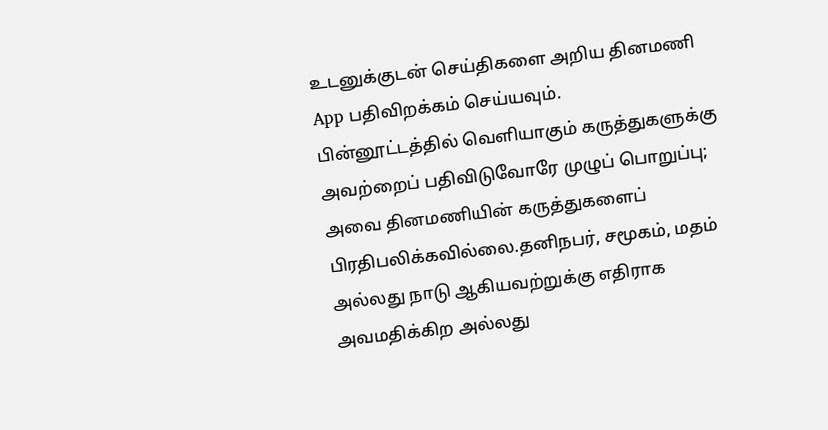உடனுக்குடன் செய்திகளை அறிய தினமணி App பதிவிறக்கம் செய்யவும்.
பின்னூட்டத்தில் வெளியாகும் கருத்துகளுக்கு அவற்றைப் பதிவிடுவோரே முழுப் பொறுப்பு; அவை தினமணியின் கருத்துகளைப் பிரதிபலிக்கவில்லை.தனிநபர், சமூகம், மதம் அல்லது நாடு ஆகியவற்றுக்கு எதிராக அவமதிக்கிற அல்லது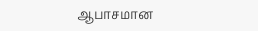ஆபாசமான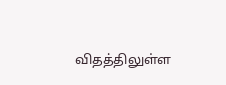விதத்திலுள்ள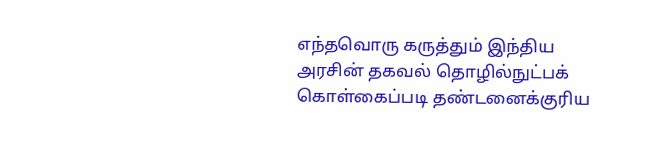எந்தவொரு கருத்தும் இந்திய அரசின் தகவல் தொழில்நுட்பக் கொள்கைப்படி தண்டனைக்குரிய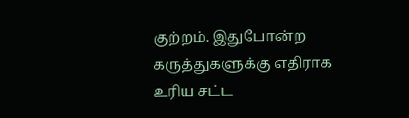குற்றம். இதுபோன்ற கருத்துகளுக்கு எதிராக உரிய சட்ட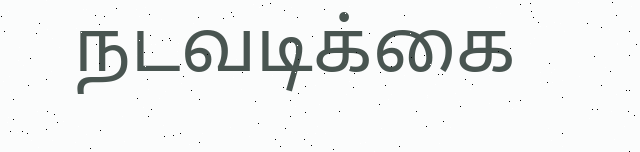நடவடிக்கை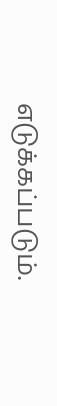எடுக்கப்படும்.